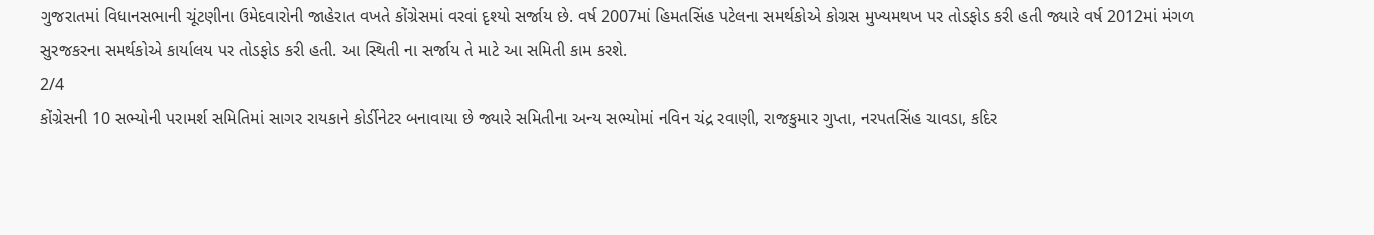ગુજરાતમાં વિધાનસભાની ચૂંટણીના ઉમેદવારોની જાહેરાત વખતે કોંગ્રેસમાં વરવાં દૃશ્યો સર્જાય છે. વર્ષ 2007માં હિમતસિંહ પટેલના સમર્થકોએ કોગ્રસ મુખ્યમથખ પર તોડફોડ કરી હતી જ્યારે વર્ષ 2012માં મંગળ સુરજકરના સમર્થકોએ કાર્યાલય પર તોડફોડ કરી હતી. આ સ્થિતી ના સર્જાય તે માટે આ સમિતી કામ કરશે.
2/4
કોંગ્રેસની 10 સભ્યોની પરામર્શ સમિતિમાં સાગર રાયકાને કોર્ડીનેટર બનાવાયા છે જ્યારે સમિતીના અન્ય સભ્યોમાં નવિન ચંદ્ર રવાણી, રાજકુમાર ગુપ્તા, નરપતસિંહ ચાવડા, કદિર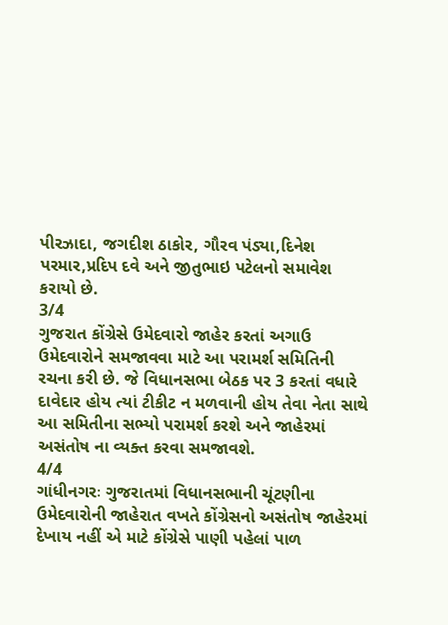પીરઝાદા, જગદીશ ઠાકોર, ગૌરવ પંડ્યા,દિનેશ પરમાર,પ્રદિપ દવે અને જીતુભાઇ પટેલનો સમાવેશ કરાયો છે.
3/4
ગુજરાત કોંગ્રેસે ઉમેદવારો જાહેર કરતાં અગાઉ ઉમેદવારોને સમજાવવા માટે આ પરામર્શ સમિતિની રચના કરી છે. જે વિધાનસભા બેઠક પર 3 કરતાં વધારે દાવેદાર હોય ત્યાં ટીકીટ ન મળવાની હોય તેવા નેતા સાથે આ સમિતીના સભ્યો પરામર્શ કરશે અને જાહેરમાં અસંતોષ ના વ્યક્ત કરવા સમજાવશે.
4/4
ગાંધીનગરઃ ગુજરાતમાં વિધાનસભાની ચૂંટણીના ઉમેદવારોની જાહેરાત વખતે કોંગ્રેસનો અસંતોષ જાહેરમાં દેખાય નહીં એ માટે કોંગ્રેસે પાણી પહેલાં પાળ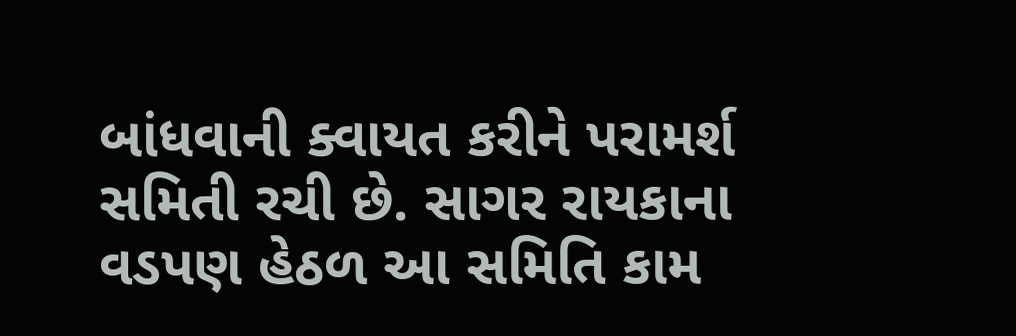બાંધવાની ક્વાયત કરીને પરામર્શ સમિતી રચી છે. સાગર રાયકાના વડપણ હેઠળ આ સમિતિ કામ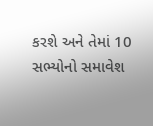કરશે અને તેમાં 10 સભ્યોનો સમાવેશ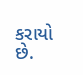કરાયો છે.